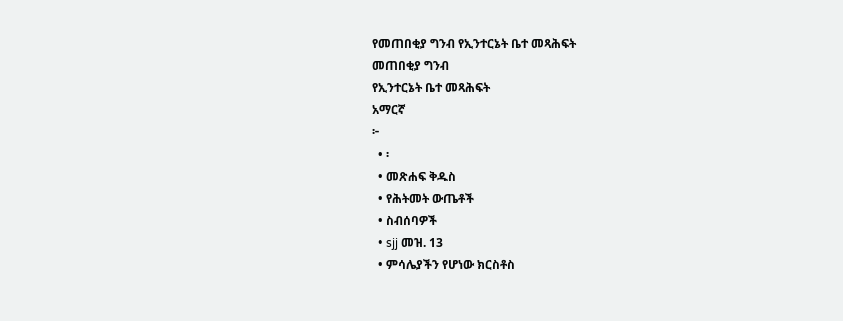የመጠበቂያ ግንብ የኢንተርኔት ቤተ መጻሕፍት
መጠበቂያ ግንብ
የኢንተርኔት ቤተ መጻሕፍት
አማርኛ
፦
  • ፡
  • መጽሐፍ ቅዱስ
  • የሕትመት ውጤቶች
  • ስብሰባዎች
  • sjj መዝ. 13
  • ምሳሌያችን የሆነው ክርስቶስ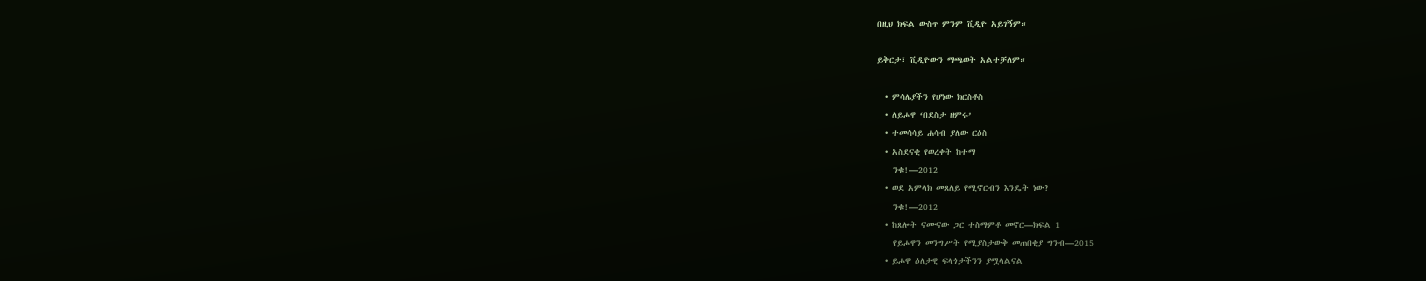በዚህ ክፍል ውስጥ ምንም ቪዲዮ አይገኝም።

ይቅርታ፣ ቪዲዮውን ማጫወት አልተቻለም።

  • ምሳሌያችን የሆነው ክርስቶስ
  • ለይሖዋ ‘በደስታ ዘምሩ’
  • ተመሳሳይ ሐሳብ ያለው ርዕስ
  • አስደናቂ የወረቀት ከተማ
    ንቁ!—2012
  • ወደ አምላክ መጸለይ የሚኖርብን እንዴት ነው?
    ንቁ!—2012
  • ከጸሎት ናሙናው ጋር ተስማምቶ መኖር—ክፍል 1
    የይሖዋን መንግሥት የሚያስታውቅ መጠበቂያ ግንብ—2015
  • ይሖዋ ዕለታዊ ፍላጎታችንን ያሟላልናል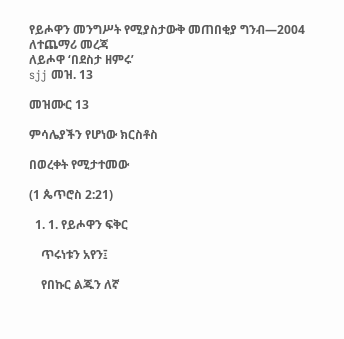የይሖዋን መንግሥት የሚያስታውቅ መጠበቂያ ግንብ—2004
ለተጨማሪ መረጃ
ለይሖዋ ‘በደስታ ዘምሩ’
sjj መዝ. 13

መዝሙር 13

ምሳሌያችን የሆነው ክርስቶስ

በወረቀት የሚታተመው

(1 ጴጥሮስ 2:21)

  1. 1. የይሖዋን ፍቅር

    ጥሩነቱን አየን፤

    የበኩር ልጁን ለኛ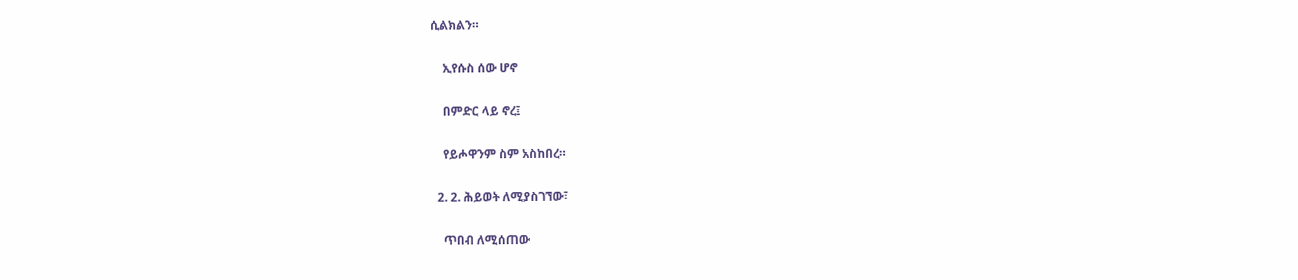ሲልክልን።

    ኢየሱስ ሰው ሆኖ

    በምድር ላይ ኖረ፤

    የይሖዋንም ስም አስከበረ።

  2. 2. ሕይወት ለሚያስገኘው፣

    ጥበብ ለሚሰጠው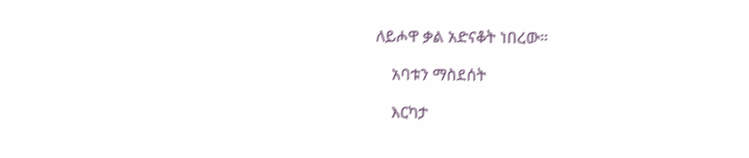ለይሖዋ ቃል አድናቆት ነበረው።

    አባቱን ማስደሰት

    እርካታ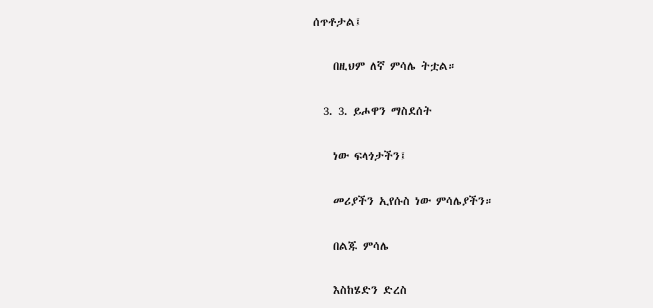ሰጥቶታል፤

    በዚህም ለኛ ምሳሌ ትቷል።

  3. 3. ይሖዋን ማስደሰት

    ነው ፍላጎታችን፤

    መሪያችን ኢየሱስ ነው ምሳሌያችን።

    በልጁ ምሳሌ

    እስከሄድን ድረስ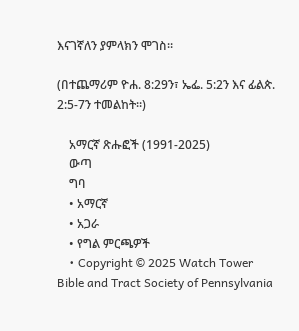እናገኛለን ያምላክን ሞገስ።

(በተጨማሪም ዮሐ. 8:29ን፣ ኤፌ. 5:2ን እና ፊልጵ. 2:5-7ን ተመልከት።)

    አማርኛ ጽሑፎች (1991-2025)
    ውጣ
    ግባ
    • አማርኛ
    • አጋራ
    • የግል ምርጫዎች
    • Copyright © 2025 Watch Tower Bible and Tract Society of Pennsylvania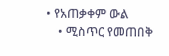• የአጠቃቀም ውል
    • ሚስጥር የመጠበቅ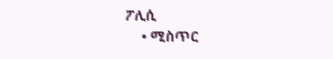ፖሊሲ
    • ሚስጥር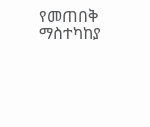የመጠበቅ ማስተካከያ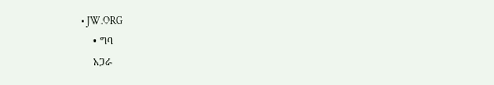• JW.ORG
    • ግባ
    አጋራ